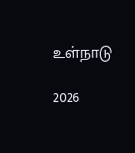உள்நாடு

2026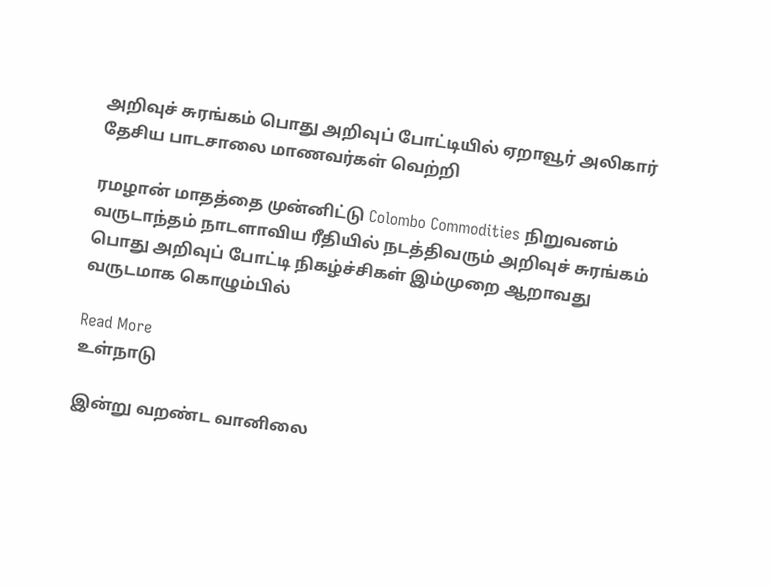அறிவுச் சுரங்கம் பொது அறிவுப் போட்டியில் ஏறாவூர் அலிகார் தேசிய பாடசாலை மாணவர்கள் வெற்றி

ரமழான் மாதத்தை முன்னிட்டு Colombo Commodities நிறுவனம் வருடாந்தம் நாடளாவிய ரீதியில் நடத்திவரும் அறிவுச் சுரங்கம் பொது அறிவுப் போட்டி நிகழ்ச்சிகள் இம்முறை ஆறாவது வருடமாக கொழும்பில்

Read More
உள்நாடு

இன்று வறண்ட வானிலை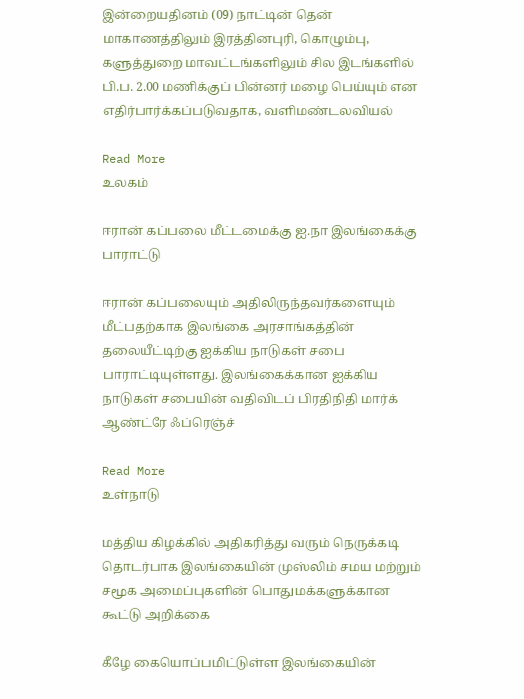இன்றையதினம் (09) நாட்டின் தென் மாகாணத்திலும் இரத்தினபுரி, கொழும்பு, களுத்துறை மாவட்டங்களிலும் சில இடங்களில் பி.ப. 2.00 மணிக்குப் பின்னர் மழை பெய்யும் என எதிர்பார்க்கப்படுவதாக, வளிமண்டலவியல்

Read More
உலகம்

ஈரான் கப்பலை மீட்டமைக்கு ஐ.நா இலங்கைக்கு பாராட்டு

ஈரான் கப்பலையும் அதிலிருந்தவர்களையும் மீட்பதற்காக இலங்கை அரசாங்கத்தின் தலையீட்டிற்கு ஐக்கிய நாடுகள் சபை பாராட்டியுள்ளது. இலங்கைக்கான ஐக்கிய நாடுகள் சபையின் வதிவிடப் பிரதிநிதி மார்க் ஆண்ட்ரே ஃப்ரெஞ்ச்

Read More
உள்நாடு

மத்திய கிழக்கில் அதிகரித்து வரும் நெருக்கடி தொடர்பாக இலங்கையின் முஸ்லிம் சமய மற்றும் சமூக அமைப்புகளின் பொதுமக்களுக்கான கூட்டு அறிக்கை

கீழே கையொப்பமிட்டுள்ள இலங்கையின்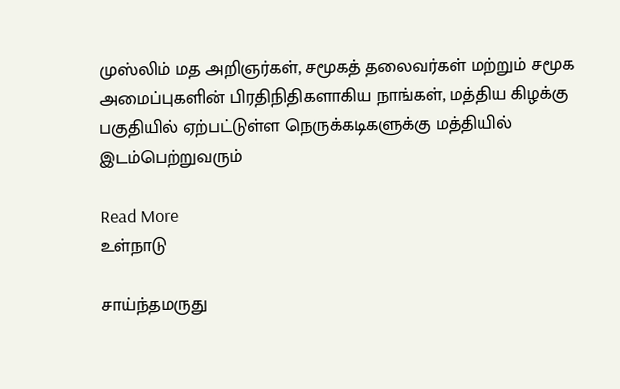முஸ்லிம் மத அறிஞர்கள், சமூகத் தலைவர்கள் மற்றும் சமூக அமைப்புகளின் பிரதிநிதிகளாகிய நாங்கள், மத்திய கிழக்கு பகுதியில் ஏற்பட்டுள்ள நெருக்கடிகளுக்கு மத்தியில் இடம்பெற்றுவரும்

Read More
உள்நாடு

சாய்ந்தமருது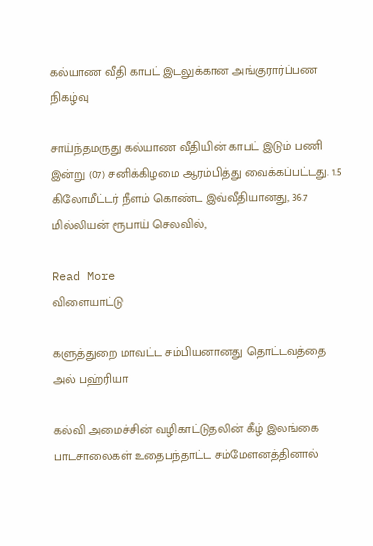கல்யாண வீதி காபட் இடலுக்கான அங்குரார்ப்பண நிகழ்வு

சாய்ந்தமருது கல்யாண வீதியின் காபட் இடும் பணி இன்று (07) சனிக்கிழமை ஆரம்பித்து வைக்கப்பட்டது. 1.5 கிலோமீட்டர் நீளம் கொண்ட இவ்வீதியானது, 36.7 மில்லியன் ரூபாய் செலவில்,

Read More
விளையாட்டு

களுத்துறை மாவட்ட சம்பியனானது தொட்டவத்தை அல் பஹ்ரியா

கல்வி அமைச்சின் வழிகாட்டுதலின் கீழ் இலங்கை பாடசாலைகள் உதைபந்தாட்ட சம்மேளனத்தினால்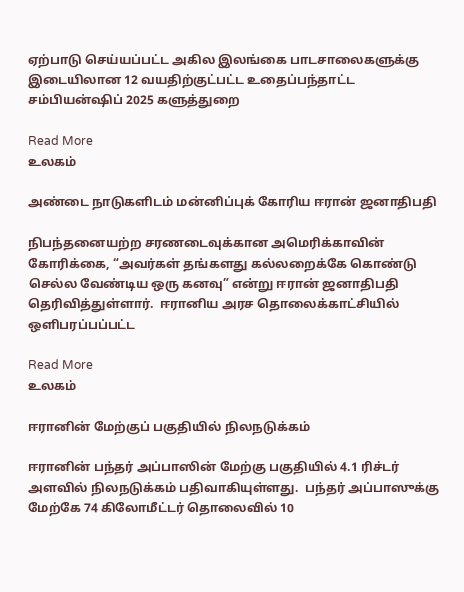ஏற்பாடு செய்யப்பட்ட அகில இலங்கை பாடசாலைகளுக்கு இடையிலான 12 வயதிற்குட்பட்ட உதைப்பந்தாட்ட சம்பியன்ஷிப் 2025 களுத்துறை

Read More
உலகம்

அண்டை நாடுகளிடம் மன்னிப்புக் கோரிய ஈரான் ஜனாதிபதி

நிபந்தனையற்ற சரணடைவுக்கான அமெரிக்காவின் கோரிக்கை, “அவர்கள் தங்களது கல்லறைக்கே கொண்டு செல்ல வேண்டிய ஒரு கனவு” என்று ஈரான் ஜனாதிபதி தெரிவித்துள்ளார்.  ஈரானிய அரச தொலைக்காட்சியில் ஒளிபரப்பப்பட்ட

Read More
உலகம்

ஈரானின் மேற்குப் பகுதியில் நிலநடுக்கம்

ஈரானின் பந்தர் அப்பாஸின் மேற்கு பகுதியில் 4.1 ரிச்டர் அளவில் நிலநடுக்கம் பதிவாகியுள்ளது.  பந்தர் அப்பாஸுக்கு மேற்கே 74 கிலோமீட்டர் தொலைவில் 10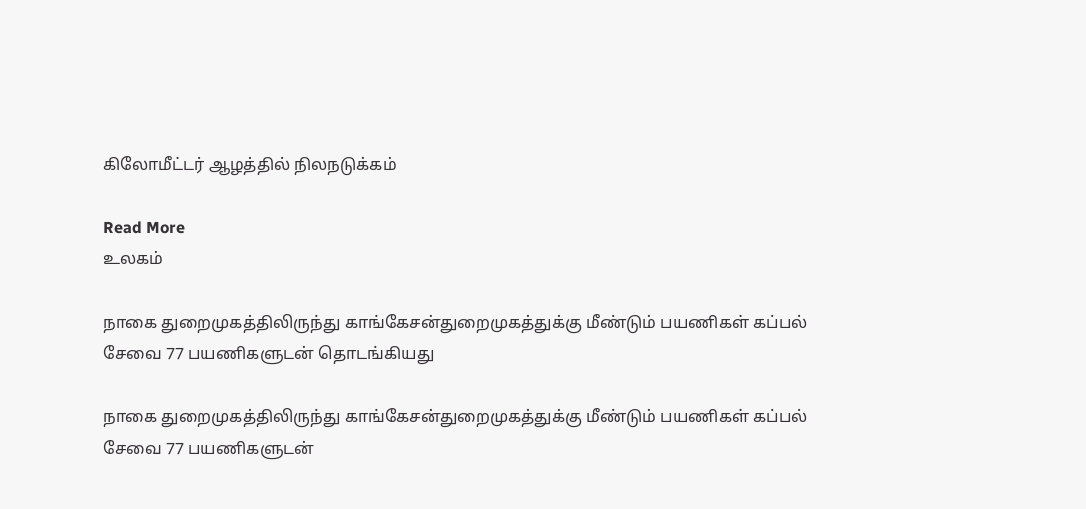கிலோமீட்டர் ஆழத்தில் நிலநடுக்கம்

Read More
உலகம்

நாகை துறைமுகத்திலிருந்து காங்கேசன்துறைமுகத்துக்கு மீண்டும் பயணிகள் கப்பல் சேவை 77 பயணிகளுடன் தொடங்கியது

நாகை துறைமுகத்திலிருந்து காங்கேசன்துறைமுகத்துக்கு மீண்டும் பயணிகள் கப்பல் சேவை 77 பயணிகளுடன்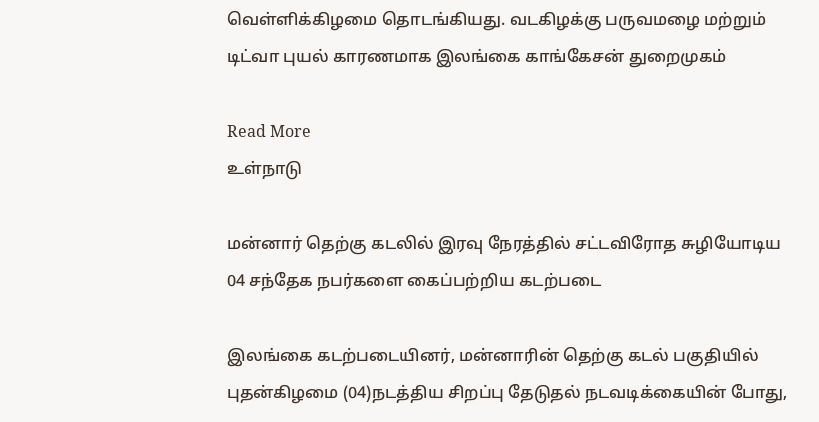வெள்ளிக்கிழமை தொடங்கியது. வடகிழக்கு பருவமழை மற்றும் டிட்வா புயல் காரணமாக இலங்கை காங்கேசன் துறைமுகம்

Read More
உள்நாடு

மன்னார் தெற்கு கடலில் இரவு நேரத்தில் சட்டவிரோத சுழியோடிய 04 சந்தேக நபர்களை கைப்பற்றிய கடற்படை

இலங்கை கடற்படையினர், மன்னாரின் தெற்கு கடல் பகுதியில் புதன்கிழமை (04)நடத்திய சிறப்பு தேடுதல் நடவடிக்கையின் போது,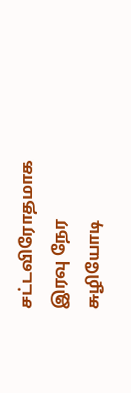சட்டவிரோதமாக இரவு நேர சுழியோடி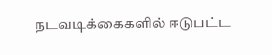நடவடிக்கைகளில் ஈடுபட்ட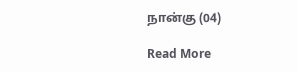நான்கு (04)

Read More